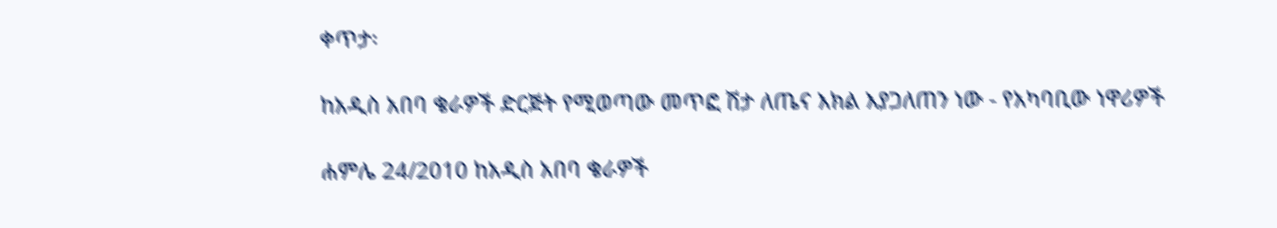ቀጥታ፡

ከአዲስ አበባ ቄራዎች ድርጅት የሚወጣው መጥፎ ሽታ ለጤና እክል እያጋለጠን ነው - የአካባቢው ነዋሪዎች

ሐምሌ 24/2010 ከአዲስ አበባ ቄራዎች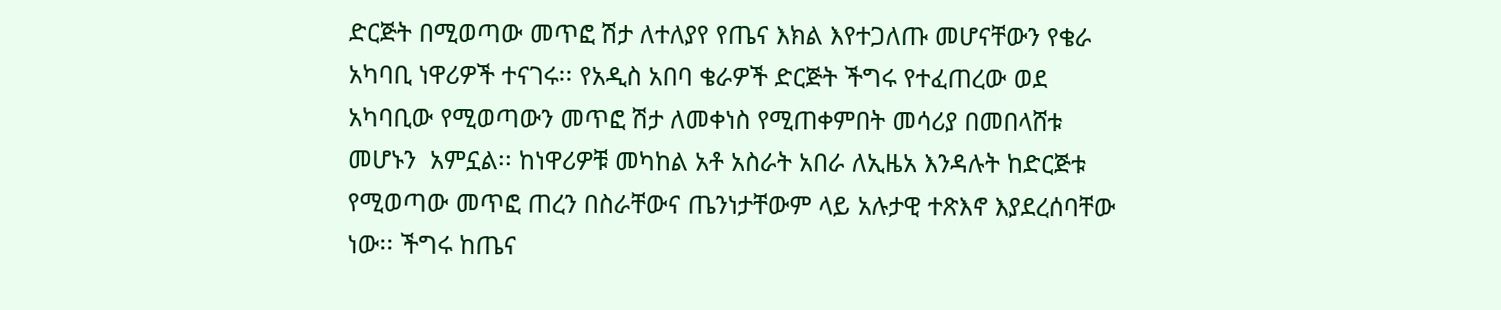ድርጅት በሚወጣው መጥፎ ሽታ ለተለያየ የጤና እክል እየተጋለጡ መሆናቸውን የቄራ አካባቢ ነዋሪዎች ተናገሩ፡፡ የአዲስ አበባ ቄራዎች ድርጅት ችግሩ የተፈጠረው ወደ አካባቢው የሚወጣውን መጥፎ ሽታ ለመቀነስ የሚጠቀምበት መሳሪያ በመበላሸቱ መሆኑን  አምኗል፡፡ ከነዋሪዎቹ መካከል አቶ አስራት አበራ ለኢዜአ እንዳሉት ከድርጅቱ የሚወጣው መጥፎ ጠረን በስራቸውና ጤንነታቸውም ላይ አሉታዊ ተጽእኖ እያደረሰባቸው ነው፡፡ ችግሩ ከጤና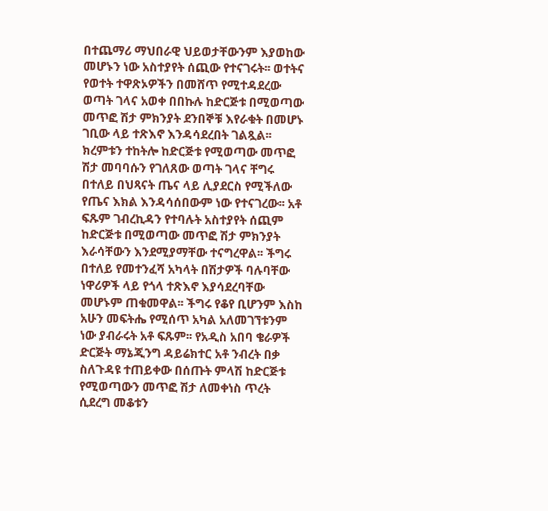በተጨማሪ ማህበራዊ ህይወታቸውንም እያወከው መሆኑን ነው አስተያየት ሰጪው የተናገሩት፡፡ ወተትና የወተት ተዋጽኦዎችን በመሸጥ የሚተዳደረው ወጣት ገላና አወቀ በበኩሉ ከድርጅቱ በሚወጣው መጥፎ ሽታ ምክንያት ደንበኞቹ እየራቁት በመሆኑ ገቢው ላይ ተጽእኖ እንዳሳደረበት ገልጿል፡፡ ክረምቱን ተከትሎ ከድርጅቱ የሚወጣው መጥፎ ሽታ መባባሱን የገለጸው ወጣት ገላና ቸግሩ በተለይ በህጻናት ጤና ላይ ሊያደርስ የሚችለው የጤና እክል እንዳሳሰበውም ነው የተናገረው፡፡ አቶ ፍጹም ገብረኪዳን የተባሉት አስተያየት ሰጪም ከድርጅቱ በሚወጣው መጥፎ ሽታ ምክንያት እራሳቸውን እንደሚያማቸው ተናግረዋል፡፡ ችግሩ በተለይ የመተንፈሻ አካላት በሽታዎች ባሉባቸው ነዋሪዎች ላይ የጎላ ተጽእኖ እያሳደረባቸው መሆኑም ጠቁመዋል፡፡ ችግሩ የቆየ ቢሆንም እስከ አሁን መፍትሔ የሚሰጥ አካል አለመገኘቱንም ነው ያብራሩት አቶ ፍጹም፡፡ የአዲስ አበባ ቄራዎች ድርጅት ማኔጂንግ ዳይሬክተር አቶ ንብረት በቃ ስለጉዳዩ ተጠይቀው በሰጡት ምላሽ ከድርጅቱ የሚወጣውን መጥፎ ሽታ ለመቀነስ ጥረት ሲደረግ መቆቱን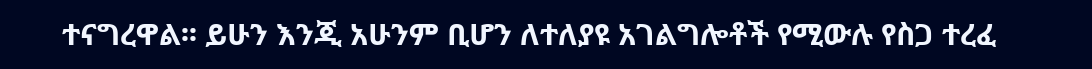ተናግረዋል፡፡ ይሁን እንጂ አሁንም ቢሆን ለተለያዩ አገልግሎቶች የሚውሉ የስጋ ተረፈ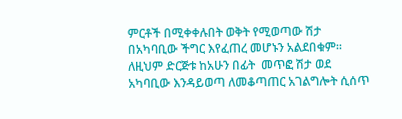ምርቶች በሚቀቀሉበት ወቅት የሚወጣው ሽታ በአካባቢው ችግር እየፈጠረ መሆኑን አልደበቁም፡፡ ለዚህም ድርጅቱ ከአሁን በፊት  መጥፎ ሽታ ወደ አካባቢው እንዳይወጣ ለመቆጣጠር አገልግሎት ሲሰጥ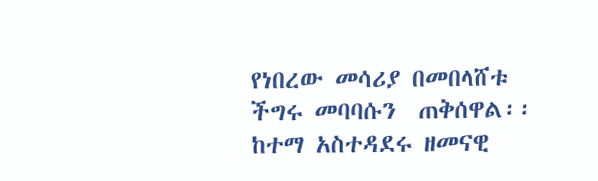የነበረው መሳሪያ በመበላሸቱ ችግሩ መባባሱን  ጠቅሰዋል፡፡ ከተማ አስተዳደሩ ዘመናዊ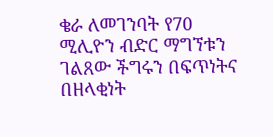ቄራ ለመገንባት የ70 ሚሊዮን ብድር ማግኘቱን ገልጸው ችግሩን በፍጥነትና በዘላቂነት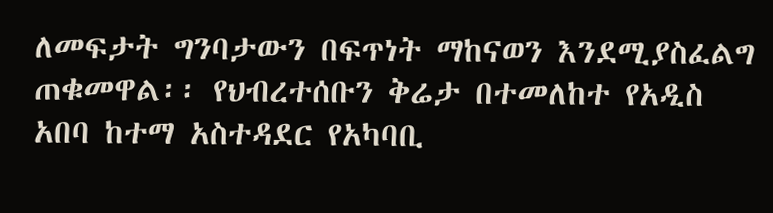ለመፍታት ግንባታውን በፍጥነት ማከናወን እንደሚያስፈልግ ጠቁመዋል፡፡ የህብረተሰቡን ቅሬታ በተመለከተ የአዲስ አበባ ከተማ አስተዳደር የአካባቢ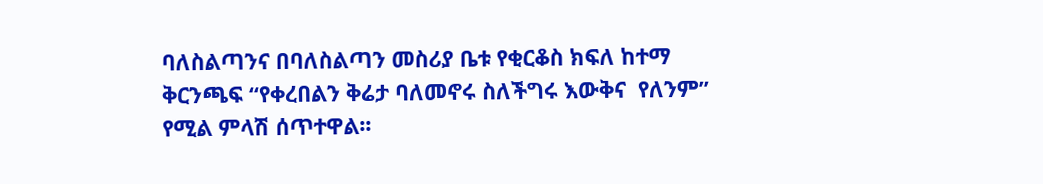ባለስልጣንና በባለስልጣን መስሪያ ቤቱ የቂርቆስ ክፍለ ከተማ ቅርንጫፍ “የቀረበልን ቅሬታ ባለመኖሩ ስለችግሩ እውቅና  የለንም” የሚል ምላሽ ሰጥተዋል፡፡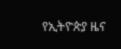የኢትዮጵያ ዜና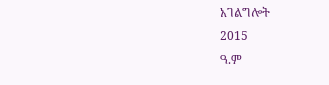አገልግሎት
2015
ዓ.ም